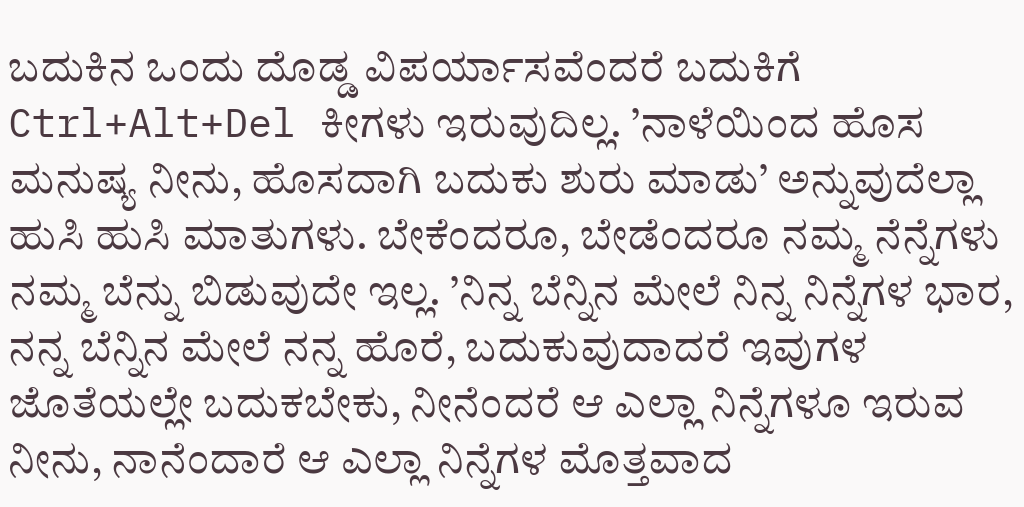ಬದುಕಿನ ಒಂದು ದೊಡ್ಡ ವಿಪರ್ಯಾಸವೆಂದರೆ ಬದುಕಿಗೆ Ctrl+Alt+Del ಕೀಗಳು ಇರುವುದಿಲ್ಲ. ’ನಾಳೆಯಿಂದ ಹೊಸ ಮನುಷ್ಯ ನೀನು, ಹೊಸದಾಗಿ ಬದುಕು ಶುರು ಮಾಡು’ ಅನ್ನುವುದೆಲ್ಲಾ ಹುಸಿ ಹುಸಿ ಮಾತುಗಳು. ಬೇಕೆಂದರೂ, ಬೇಡೆಂದರೂ ನಮ್ಮ ನೆನ್ನೆಗಳು ನಮ್ಮ ಬೆನ್ನು ಬಿಡುವುದೇ ಇಲ್ಲ. ’ನಿನ್ನ ಬೆನ್ನಿನ ಮೇಲೆ ನಿನ್ನ ನಿನ್ನೆಗಳ ಭಾರ, ನನ್ನ ಬೆನ್ನಿನ ಮೇಲೆ ನನ್ನ ಹೊರೆ, ಬದುಕುವುದಾದರೆ ಇವುಗಳ ಜೊತೆಯಲ್ಲೇ ಬದುಕಬೇಕು, ನೀನೆಂದರೆ ಆ ಎಲ್ಲಾ ನಿನ್ನೆಗಳೂ ಇರುವ ನೀನು, ನಾನೆಂದಾರೆ ಆ ಎಲ್ಲಾ ನಿನ್ನೆಗಳ ಮೊತ್ತವಾದ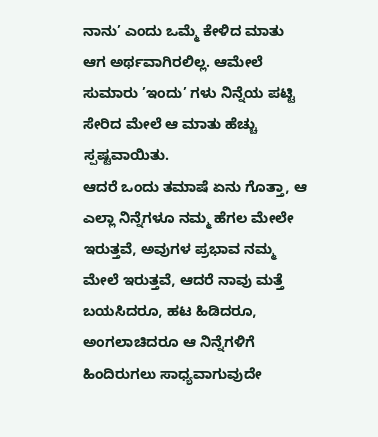ನಾನು’ ಎಂದು ಒಮ್ಮೆ ಕೇಳಿದ ಮಾತು ಆಗ ಅರ್ಥವಾಗಿರಲಿಲ್ಲ. ಆಮೇಲೆ ಸುಮಾರು ’ಇಂದು’ ಗಳು ನಿನ್ನೆಯ ಪಟ್ಟಿ ಸೇರಿದ ಮೇಲೆ ಆ ಮಾತು ಹೆಚ್ಚು ಸ್ಪಷ್ಟವಾಯಿತು.
ಆದರೆ ಒಂದು ತಮಾಷೆ ಏನು ಗೊತ್ತಾ, ಆ ಎಲ್ಲಾ ನಿನ್ನೆಗಳೂ ನಮ್ಮ ಹೆಗಲ ಮೇಲೇ ಇರುತ್ತವೆ, ಅವುಗಳ ಪ್ರಭಾವ ನಮ್ಮ ಮೇಲೆ ಇರುತ್ತವೆ, ಆದರೆ ನಾವು ಮತ್ತೆ ಬಯಸಿದರೂ, ಹಟ ಹಿಡಿದರೂ, ಅಂಗಲಾಚಿದರೂ ಆ ನಿನ್ನೆಗಳಿಗೆ ಹಿಂದಿರುಗಲು ಸಾಧ್ಯವಾಗುವುದೇ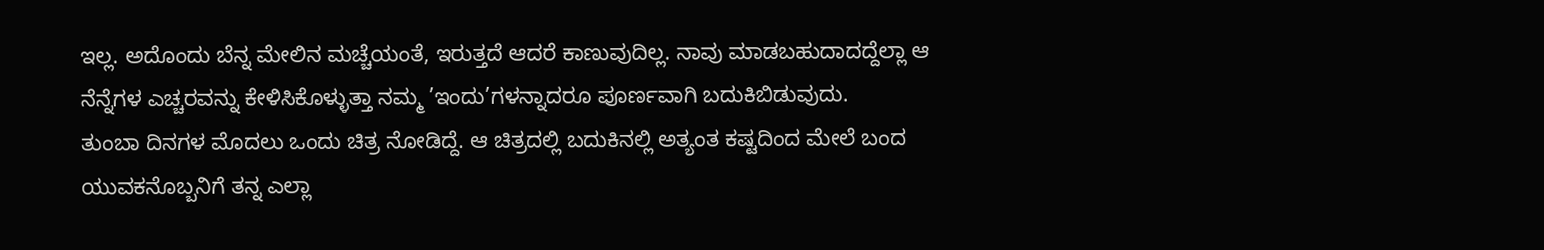ಇಲ್ಲ. ಅದೊಂದು ಬೆನ್ನ ಮೇಲಿನ ಮಚ್ಚೆಯಂತೆ, ಇರುತ್ತದೆ ಆದರೆ ಕಾಣುವುದಿಲ್ಲ. ನಾವು ಮಾಡಬಹುದಾದದ್ದೆಲ್ಲಾ ಆ ನೆನ್ನೆಗಳ ಎಚ್ಚರವನ್ನು ಕೇಳಿಸಿಕೊಳ್ಳುತ್ತಾ ನಮ್ಮ ’ಇಂದು’ಗಳನ್ನಾದರೂ ಪೂರ್ಣವಾಗಿ ಬದುಕಿಬಿಡುವುದು.
ತುಂಬಾ ದಿನಗಳ ಮೊದಲು ಒಂದು ಚಿತ್ರ ನೋಡಿದ್ದೆ. ಆ ಚಿತ್ರದಲ್ಲಿ ಬದುಕಿನಲ್ಲಿ ಅತ್ಯಂತ ಕಷ್ಟದಿಂದ ಮೇಲೆ ಬಂದ ಯುವಕನೊಬ್ಬನಿಗೆ ತನ್ನ ಎಲ್ಲಾ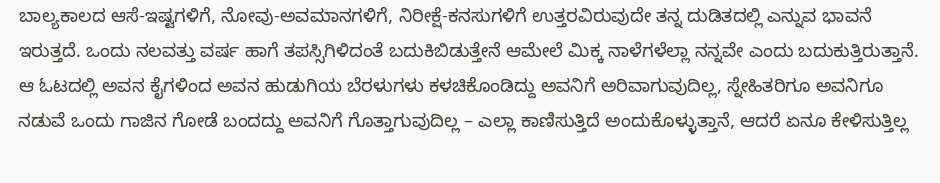ಬಾಲ್ಯಕಾಲದ ಆಸೆ-ಇಷ್ಟಗಳಿಗೆ, ನೋವು-ಅವಮಾನಗಳಿಗೆ, ನಿರೀಕ್ಷೆ-ಕನಸುಗಳಿಗೆ ಉತ್ತರವಿರುವುದೇ ತನ್ನ ದುಡಿತದಲ್ಲಿ ಎನ್ನುವ ಭಾವನೆ ಇರುತ್ತದೆ. ಒಂದು ನಲವತ್ತು ವರ್ಷ ಹಾಗೆ ತಪಸ್ಸಿಗಿಳಿದಂತೆ ಬದುಕಿಬಿಡುತ್ತೇನೆ ಆಮೇಲೆ ಮಿಕ್ಕ ನಾಳೆಗಳೆಲ್ಲಾ ನನ್ನವೇ ಎಂದು ಬದುಕುತ್ತಿರುತ್ತಾನೆ. ಆ ಓಟದಲ್ಲಿ ಅವನ ಕೈಗಳಿಂದ ಅವನ ಹುಡುಗಿಯ ಬೆರಳುಗಳು ಕಳಚಿಕೊಂಡಿದ್ದು ಅವನಿಗೆ ಅರಿವಾಗುವುದಿಲ್ಲ, ಸ್ನೇಹಿತರಿಗೂ ಅವನಿಗೂ ನಡುವೆ ಒಂದು ಗಾಜಿನ ಗೋಡೆ ಬಂದದ್ದು ಅವನಿಗೆ ಗೊತ್ತಾಗುವುದಿಲ್ಲ – ಎಲ್ಲಾ ಕಾಣಿಸುತ್ತಿದೆ ಅಂದುಕೊಳ್ಳುತ್ತಾನೆ, ಆದರೆ ಏನೂ ಕೇಳಿಸುತ್ತಿಲ್ಲ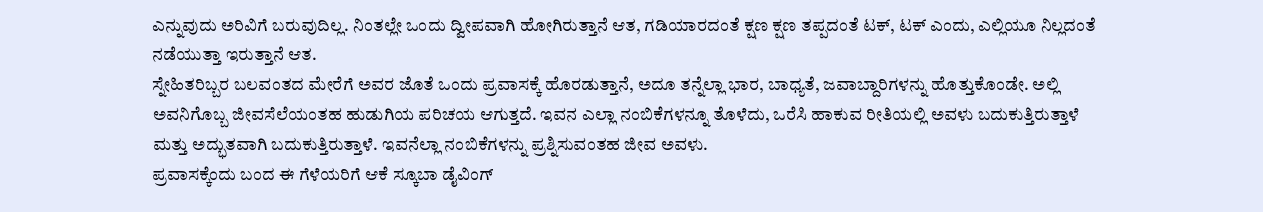ಎನ್ನುವುದು ಅರಿವಿಗೆ ಬರುವುದಿಲ್ಲ. ನಿಂತಲ್ಲೇ ಒಂದು ದ್ವೀಪವಾಗಿ ಹೋಗಿರುತ್ತಾನೆ ಆತ, ಗಡಿಯಾರದಂತೆ ಕ್ಷಣ ಕ್ಷಣ ತಪ್ಪದಂತೆ ಟಕ್, ಟಕ್ ಎಂದು, ಎಲ್ಲಿಯೂ ನಿಲ್ಲದಂತೆ ನಡೆಯುತ್ತಾ ಇರುತ್ತಾನೆ ಆತ.
ಸ್ನೇಹಿತರಿಬ್ಬರ ಬಲವಂತದ ಮೇರೆಗೆ ಅವರ ಜೊತೆ ಒಂದು ಪ್ರವಾಸಕ್ಕೆ ಹೊರಡುತ್ತಾನೆ, ಅದೂ ತನ್ನೆಲ್ಲಾ ಭಾರ, ಬಾಧ್ಯತೆ, ಜವಾಬ್ದಾರಿಗಳನ್ನು ಹೊತ್ತುಕೊಂಡೇ. ಅಲ್ಲಿ ಅವನಿಗೊಬ್ಬ ಜೀವಸೆಲೆಯಂತಹ ಹುಡುಗಿಯ ಪರಿಚಯ ಆಗುತ್ತದೆ. ಇವನ ಎಲ್ಲಾ ನಂಬಿಕೆಗಳನ್ನೂ ತೊಳೆದು, ಒರೆಸಿ ಹಾಕುವ ರೀತಿಯಲ್ಲಿ ಅವಳು ಬದುಕುತ್ತಿರುತ್ತಾಳೆ ಮತ್ತು ಅದ್ಭುತವಾಗಿ ಬದುಕುತ್ತಿರುತ್ತಾಳೆ. ಇವನೆಲ್ಲಾ ನಂಬಿಕೆಗಳನ್ನು ಪ್ರಶ್ನಿಸುವಂತಹ ಜೀವ ಅವಳು.
ಪ್ರವಾಸಕ್ಕೆಂದು ಬಂದ ಈ ಗೆಳೆಯರಿಗೆ ಆಕೆ ಸ್ಕೂಬಾ ಡೈವಿಂಗ್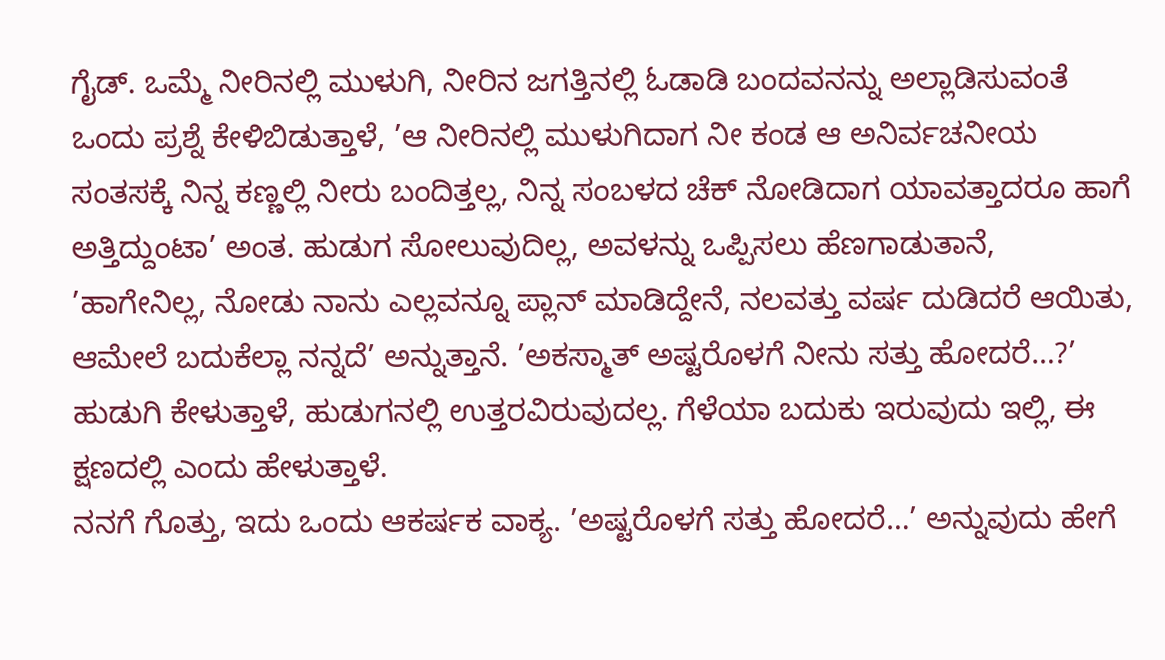ಗೈಡ್. ಒಮ್ಮೆ ನೀರಿನಲ್ಲಿ ಮುಳುಗಿ, ನೀರಿನ ಜಗತ್ತಿನಲ್ಲಿ ಓಡಾಡಿ ಬಂದವನನ್ನು ಅಲ್ಲಾಡಿಸುವಂತೆ ಒಂದು ಪ್ರಶ್ನೆ ಕೇಳಿಬಿಡುತ್ತಾಳೆ, ’ಆ ನೀರಿನಲ್ಲಿ ಮುಳುಗಿದಾಗ ನೀ ಕಂಡ ಆ ಅನಿರ್ವಚನೀಯ ಸಂತಸಕ್ಕೆ ನಿನ್ನ ಕಣ್ಣಲ್ಲಿ ನೀರು ಬಂದಿತ್ತಲ್ಲ, ನಿನ್ನ ಸಂಬಳದ ಚೆಕ್ ನೋಡಿದಾಗ ಯಾವತ್ತಾದರೂ ಹಾಗೆ ಅತ್ತಿದ್ದುಂಟಾ’ ಅಂತ. ಹುಡುಗ ಸೋಲುವುದಿಲ್ಲ, ಅವಳನ್ನು ಒಪ್ಪಿಸಲು ಹೆಣಗಾಡುತಾನೆ, ’ಹಾಗೇನಿಲ್ಲ, ನೋಡು ನಾನು ಎಲ್ಲವನ್ನೂ ಪ್ಲಾನ್ ಮಾಡಿದ್ದೇನೆ, ನಲವತ್ತು ವರ್ಷ ದುಡಿದರೆ ಆಯಿತು, ಆಮೇಲೆ ಬದುಕೆಲ್ಲಾ ನನ್ನದೆ’ ಅನ್ನುತ್ತಾನೆ. ’ಅಕಸ್ಮಾತ್ ಅಷ್ಟರೊಳಗೆ ನೀನು ಸತ್ತು ಹೋದರೆ…?’ ಹುಡುಗಿ ಕೇಳುತ್ತಾಳೆ, ಹುಡುಗನಲ್ಲಿ ಉತ್ತರವಿರುವುದಲ್ಲ. ಗೆಳೆಯಾ ಬದುಕು ಇರುವುದು ಇಲ್ಲಿ, ಈ ಕ್ಷಣದಲ್ಲಿ ಎಂದು ಹೇಳುತ್ತಾಳೆ.
ನನಗೆ ಗೊತ್ತು, ಇದು ಒಂದು ಆಕರ್ಷಕ ವಾಕ್ಯ. ’ಅಷ್ಟರೊಳಗೆ ಸತ್ತು ಹೋದರೆ…’ ಅನ್ನುವುದು ಹೇಗೆ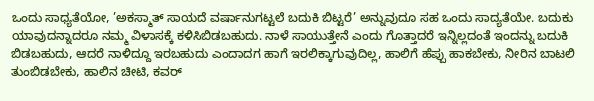ಒಂದು ಸಾಧ್ಯತೆಯೋ, ’ಅಕಸ್ಮಾತ್ ಸಾಯದೆ ವರ್ಷಾನುಗಟ್ಟಲೆ ಬದುಕಿ ಬಿಟ್ಟರೆ’ ಅನ್ನುವುದೂ ಸಹ ಒಂದು ಸಾದ್ಯತೆಯೇ. ಬದುಕು ಯಾವುದನ್ನಾದರೂ ನಮ್ಮ ವಿಳಾಸಕ್ಕೆ ಕಳಿಸಿಬಿಡಬಹುದು. ನಾಳೆ ಸಾಯುತ್ತೇನೆ ಎಂದು ಗೊತ್ತಾದರೆ ಇನ್ನಿಲ್ಲದಂತೆ ಇಂದನ್ನು ಬದುಕಿ ಬಿಡಬಹುದು, ಆದರೆ ನಾಳಿದ್ದೂ ಇರಬಹುದು ಎಂದಾದಗ ಹಾಗೆ ಇರಲಿಕ್ಕಾಗುವುದಿಲ್ಲ, ಹಾಲಿಗೆ ಹೆಪ್ಪು ಹಾಕಬೇಕು, ನೀರಿನ ಬಾಟಲಿ ತುಂಬಿಡಬೇಕು, ಹಾಲಿನ ಚೀಟಿ, ಕವರ್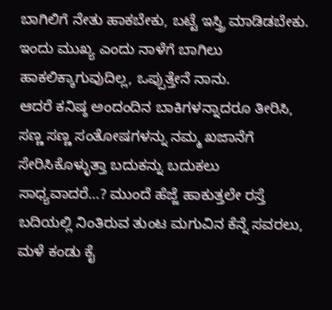ಬಾಗಿಲಿಗೆ ನೇತು ಹಾಕಬೇಕು, ಬಟ್ಟೆ ಇಸ್ತ್ರಿ ಮಾಡಿಡಬೇಕು. ಇಂದು ಮುಖ್ಯ ಎಂದು ನಾಳೆಗೆ ಬಾಗಿಲು ಹಾಕಲಿಕ್ಕಾಗುವುದಿಲ್ಲ, ಒಪ್ಪುತ್ತೇನೆ ನಾನು.
ಆದರೆ ಕನಿಷ್ಠ ಅಂದಂದಿನ ಬಾಕಿಗಳನ್ನಾದರೂ ತೀರಿಸಿ, ಸಣ್ಣ ಸಣ್ಣ ಸಂತೋಷಗಳನ್ನು ನಮ್ಮ ಖಜಾನೆಗೆ ಸೇರಿಸಿಕೊಳ್ಳುತ್ತಾ ಬದುಕನ್ನು ಬದುಕಲು ಸಾಧ್ಯವಾದರೆ…? ಮುಂದೆ ಹೆಜ್ಜೆ ಹಾಕುತ್ತಲೇ ರಸ್ತೆ ಬದಿಯಲ್ಲಿ ನಿಂತಿರುವ ತುಂಟ ಮಗುವಿನ ಕೆನ್ನೆ ಸವರಲು, ಮಳೆ ಕಂಡು ಕೈ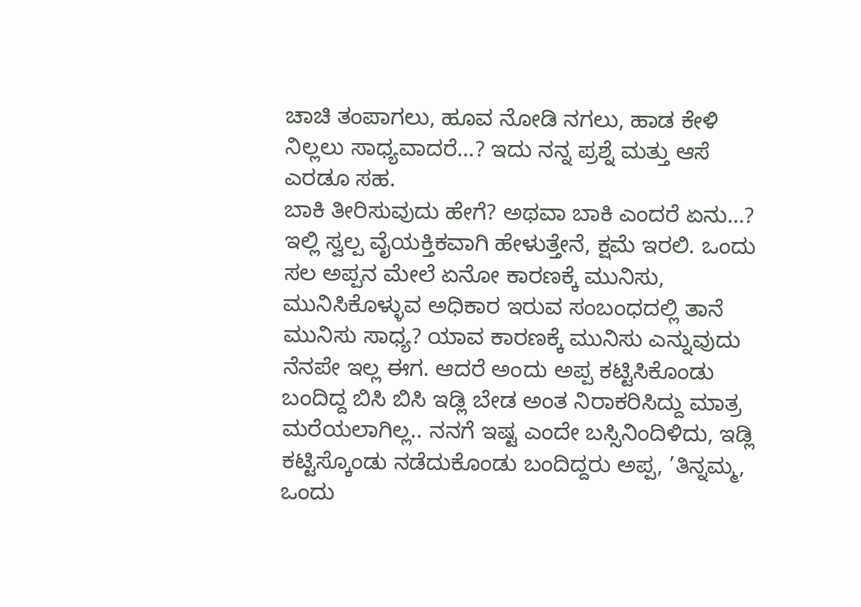ಚಾಚಿ ತಂಪಾಗಲು, ಹೂವ ನೋಡಿ ನಗಲು, ಹಾಡ ಕೇಳಿ ನಿಲ್ಲಲು ಸಾಧ್ಯವಾದರೆ…? ಇದು ನನ್ನ ಪ್ರಶ್ನೆ ಮತ್ತು ಆಸೆ ಎರಡೂ ಸಹ.
ಬಾಕಿ ತೀರಿಸುವುದು ಹೇಗೆ? ಅಥವಾ ಬಾಕಿ ಎಂದರೆ ಏನು…? ಇಲ್ಲಿ ಸ್ವಲ್ಪ ವೈಯಕ್ತಿಕವಾಗಿ ಹೇಳುತ್ತೇನೆ, ಕ್ಷಮೆ ಇರಲಿ. ಒಂದು ಸಲ ಅಪ್ಪನ ಮೇಲೆ ಏನೋ ಕಾರಣಕ್ಕೆ ಮುನಿಸು, ಮುನಿಸಿಕೊಳ್ಳುವ ಅಧಿಕಾರ ಇರುವ ಸಂಬಂಧದಲ್ಲಿ ತಾನೆ ಮುನಿಸು ಸಾಧ್ಯ? ಯಾವ ಕಾರಣಕ್ಕೆ ಮುನಿಸು ಎನ್ನುವುದು ನೆನಪೇ ಇಲ್ಲ ಈಗ. ಆದರೆ ಅಂದು ಅಪ್ಪ ಕಟ್ಟಿಸಿಕೊಂಡು ಬಂದಿದ್ದ ಬಿಸಿ ಬಿಸಿ ಇಡ್ಲಿ ಬೇಡ ಅಂತ ನಿರಾಕರಿಸಿದ್ದು ಮಾತ್ರ ಮರೆಯಲಾಗಿಲ್ಲ.. ನನಗೆ ಇಷ್ಟ ಎಂದೇ ಬಸ್ಸಿನಿಂದಿಳಿದು, ಇಡ್ಲಿ ಕಟ್ಟಿಸ್ಕೊಂಡು ನಡೆದುಕೊಂಡು ಬಂದಿದ್ದರು ಅಪ್ಪ, ’ತಿನ್ನಮ್ಮ, ಒಂದು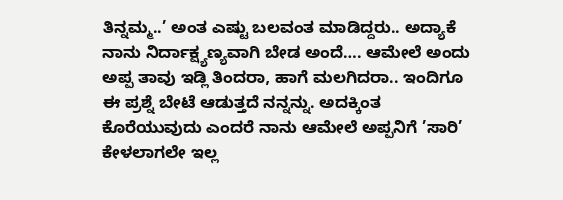ತಿನ್ನಮ್ಮ..’ ಅಂತ ಎಷ್ಟು ಬಲವಂತ ಮಾಡಿದ್ದರು.. ಅದ್ಯಾಕೆ ನಾನು ನಿರ್ದಾಕ್ಷ್ಯಣ್ಯವಾಗಿ ಬೇಡ ಅಂದೆ…. ಆಮೇಲೆ ಅಂದು ಅಪ್ಪ ತಾವು ಇಡ್ಲಿ ತಿಂದರಾ, ಹಾಗೆ ಮಲಗಿದರಾ.. ಇಂದಿಗೂ ಈ ಪ್ರಶ್ನೆ ಬೇಟೆ ಆಡುತ್ತದೆ ನನ್ನನ್ನು. ಅದಕ್ಕಿಂತ ಕೊರೆಯುವುದು ಎಂದರೆ ನಾನು ಆಮೇಲೆ ಅಪ್ಪನಿಗೆ ’ಸಾರಿ’ ಕೇಳಲಾಗಲೇ ಇಲ್ಲ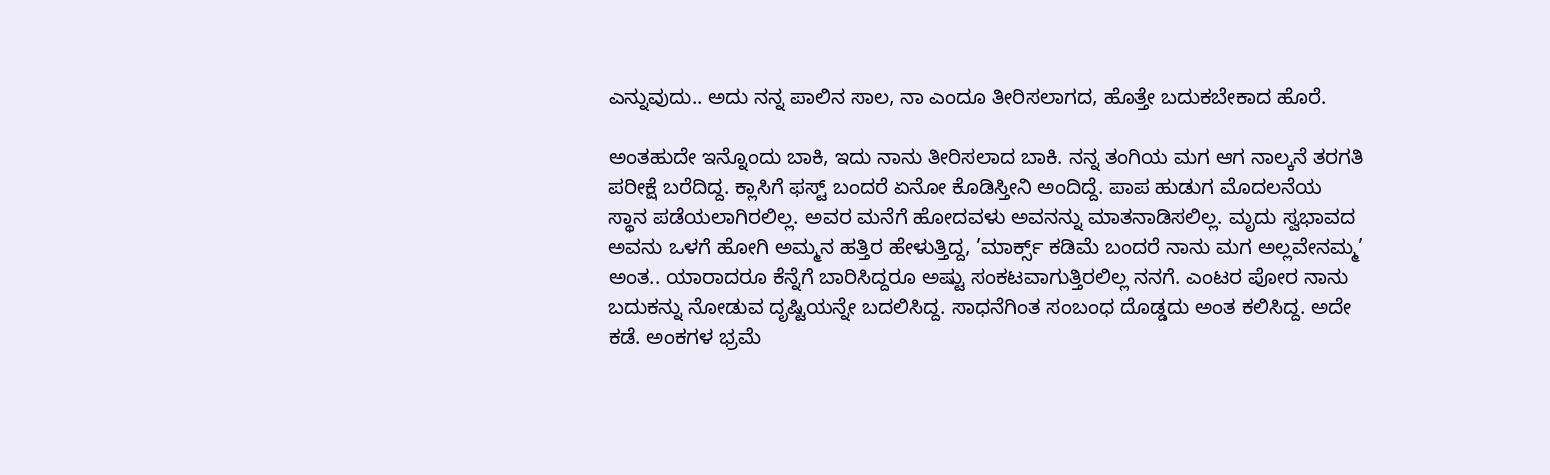ಎನ್ನುವುದು.. ಅದು ನನ್ನ ಪಾಲಿನ ಸಾಲ, ನಾ ಎಂದೂ ತೀರಿಸಲಾಗದ, ಹೊತ್ತೇ ಬದುಕಬೇಕಾದ ಹೊರೆ.

ಅಂತಹುದೇ ಇನ್ನೊಂದು ಬಾಕಿ, ಇದು ನಾನು ತೀರಿಸಲಾದ ಬಾಕಿ. ನನ್ನ ತಂಗಿಯ ಮಗ ಆಗ ನಾಲ್ಕನೆ ತರಗತಿ ಪರೀಕ್ಷೆ ಬರೆದಿದ್ದ. ಕ್ಲಾಸಿಗೆ ಫಸ್ಟ್ ಬಂದರೆ ಏನೋ ಕೊಡಿಸ್ತೀನಿ ಅಂದಿದ್ದೆ. ಪಾಪ ಹುಡುಗ ಮೊದಲನೆಯ ಸ್ಥಾನ ಪಡೆಯಲಾಗಿರಲಿಲ್ಲ. ಅವರ ಮನೆಗೆ ಹೋದವಳು ಅವನನ್ನು ಮಾತನಾಡಿಸಲಿಲ್ಲ. ಮೃದು ಸ್ವಭಾವದ ಅವನು ಒಳಗೆ ಹೋಗಿ ಅಮ್ಮನ ಹತ್ತಿರ ಹೇಳುತ್ತಿದ್ದ, ’ಮಾರ್ಕ್ಸ್ ಕಡಿಮೆ ಬಂದರೆ ನಾನು ಮಗ ಅಲ್ಲವೇನಮ್ಮ’ ಅಂತ.. ಯಾರಾದರೂ ಕೆನ್ನೆಗೆ ಬಾರಿಸಿದ್ದರೂ ಅಷ್ಟು ಸಂಕಟವಾಗುತ್ತಿರಲಿಲ್ಲ ನನಗೆ. ಎಂಟರ ಪೋರ ನಾನು ಬದುಕನ್ನು ನೋಡುವ ದೃಷ್ಟಿಯನ್ನೇ ಬದಲಿಸಿದ್ದ. ಸಾಧನೆಗಿಂತ ಸಂಬಂಧ ದೊಡ್ಡದು ಅಂತ ಕಲಿಸಿದ್ದ. ಅದೇ ಕಡೆ. ಅಂಕಗಳ ಭ್ರಮೆ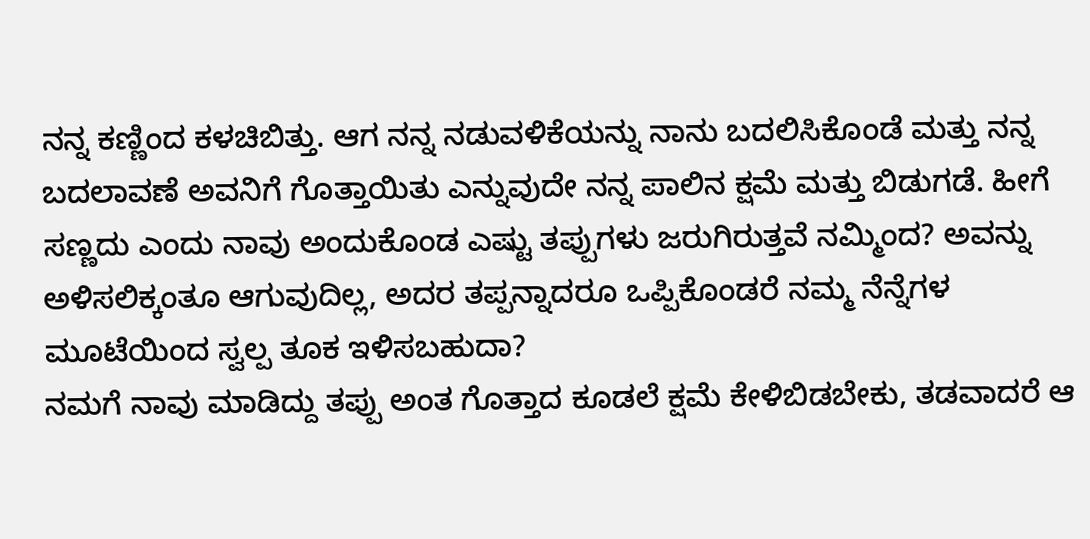ನನ್ನ ಕಣ್ಣಿಂದ ಕಳಚಿಬಿತ್ತು. ಆಗ ನನ್ನ ನಡುವಳಿಕೆಯನ್ನು ನಾನು ಬದಲಿಸಿಕೊಂಡೆ ಮತ್ತು ನನ್ನ ಬದಲಾವಣೆ ಅವನಿಗೆ ಗೊತ್ತಾಯಿತು ಎನ್ನುವುದೇ ನನ್ನ ಪಾಲಿನ ಕ್ಷಮೆ ಮತ್ತು ಬಿಡುಗಡೆ. ಹೀಗೆ ಸಣ್ಣದು ಎಂದು ನಾವು ಅಂದುಕೊಂಡ ಎಷ್ಟು ತಪ್ಪುಗಳು ಜರುಗಿರುತ್ತವೆ ನಮ್ಮಿಂದ? ಅವನ್ನು ಅಳಿಸಲಿಕ್ಕಂತೂ ಆಗುವುದಿಲ್ಲ, ಅದರ ತಪ್ಪನ್ನಾದರೂ ಒಪ್ಪಿಕೊಂಡರೆ ನಮ್ಮ ನೆನ್ನೆಗಳ ಮೂಟೆಯಿಂದ ಸ್ವಲ್ಪ ತೂಕ ಇಳಿಸಬಹುದಾ?
ನಮಗೆ ನಾವು ಮಾಡಿದ್ದು ತಪ್ಪು ಅಂತ ಗೊತ್ತಾದ ಕೂಡಲೆ ಕ್ಷಮೆ ಕೇಳಿಬಿಡಬೇಕು, ತಡವಾದರೆ ಆ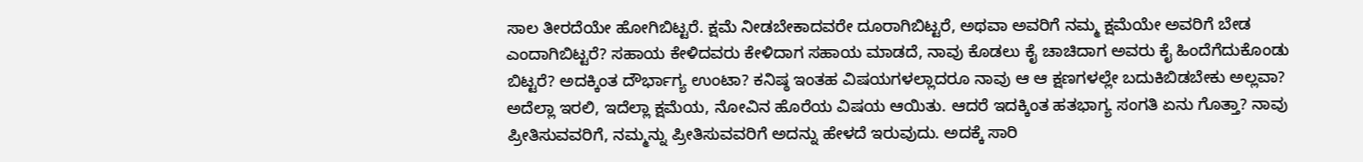ಸಾಲ ತೀರದೆಯೇ ಹೋಗಿಬಿಟ್ಟರೆ. ಕ್ಷಮೆ ನೀಡಬೇಕಾದವರೇ ದೂರಾಗಿಬಿಟ್ಟರೆ, ಅಥವಾ ಅವರಿಗೆ ನಮ್ಮ ಕ್ಷಮೆಯೇ ಅವರಿಗೆ ಬೇಡ ಎಂದಾಗಿಬಿಟ್ಟರೆ? ಸಹಾಯ ಕೇಳಿದವರು ಕೇಳಿದಾಗ ಸಹಾಯ ಮಾಡದೆ, ನಾವು ಕೊಡಲು ಕೈ ಚಾಚಿದಾಗ ಅವರು ಕೈ ಹಿಂದೆಗೆದುಕೊಂಡು ಬಿಟ್ಟರೆ? ಅದಕ್ಕಿಂತ ದೌರ್ಭಾಗ್ಯ ಉಂಟಾ? ಕನಿಷ್ಠ ಇಂತಹ ವಿಷಯಗಳಲ್ಲಾದರೂ ನಾವು ಆ ಆ ಕ್ಷಣಗಳಲ್ಲೇ ಬದುಕಿಬಿಡಬೇಕು ಅಲ್ಲವಾ?
ಅದೆಲ್ಲಾ ಇರಲಿ, ಇದೆಲ್ಲಾ ಕ್ಷಮೆಯ, ನೋವಿನ ಹೊರೆಯ ವಿಷಯ ಆಯಿತು. ಆದರೆ ಇದಕ್ಕಿಂತ ಹತಭಾಗ್ಯ ಸಂಗತಿ ಏನು ಗೊತ್ತಾ? ನಾವು ಪ್ರೀತಿಸುವವರಿಗೆ, ನಮ್ಮನ್ನು ಪ್ರೀತಿಸುವವರಿಗೆ ಅದನ್ನು ಹೇಳದೆ ಇರುವುದು. ಅದಕ್ಕೆ ಸಾರಿ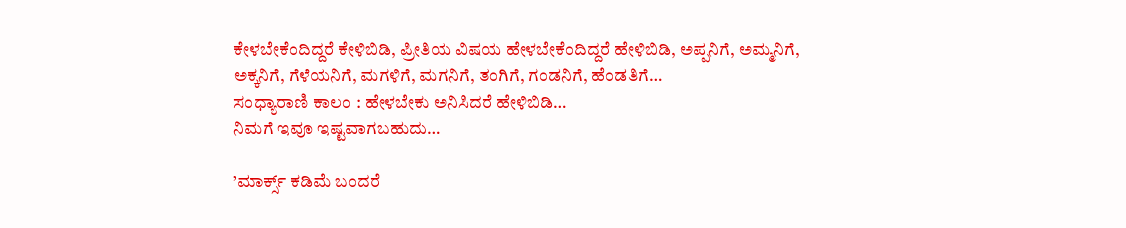ಕೇಳಬೇಕೆಂದಿದ್ದರೆ ಕೇಳಿಬಿಡಿ, ಪ್ರೀತಿಯ ವಿಷಯ ಹೇಳಬೇಕೆಂದಿದ್ದರೆ ಹೇಳಿಬಿಡಿ, ಅಪ್ಪನಿಗೆ, ಅಮ್ಮನಿಗೆ, ಅಕ್ಕನಿಗೆ, ಗೆಳೆಯನಿಗೆ, ಮಗಳಿಗೆ, ಮಗನಿಗೆ, ತಂಗಿಗೆ, ಗಂಡನಿಗೆ, ಹೆಂಡತಿಗೆ…
ಸಂಧ್ಯಾರಾಣಿ ಕಾಲಂ : ಹೇಳಬೇಕು ಅನಿಸಿದರೆ ಹೇಳಿಬಿಡಿ…
ನಿಮಗೆ ಇವೂ ಇಷ್ಟವಾಗಬಹುದು…

’ಮಾರ್ಕ್ಸ್ ಕಡಿಮೆ ಬಂದರೆ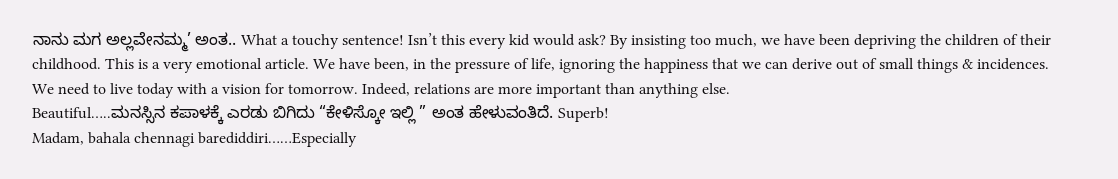ನಾನು ಮಗ ಅಲ್ಲವೇನಮ್ಮ’ ಅಂತ.. What a touchy sentence! Isn’t this every kid would ask? By insisting too much, we have been depriving the children of their childhood. This is a very emotional article. We have been, in the pressure of life, ignoring the happiness that we can derive out of small things & incidences. We need to live today with a vision for tomorrow. Indeed, relations are more important than anything else.
Beautiful…..ಮನಸ್ಸಿನ ಕಪಾಳಕ್ಕೆ ಎರಡು ಬಿಗಿದು “ಕೇಳಿಸ್ಕೋ ಇಲ್ಲಿ ” ಅಂತ ಹೇಳುವಂತಿದೆ. Superb!
Madam, bahala chennagi barediddiri……Especially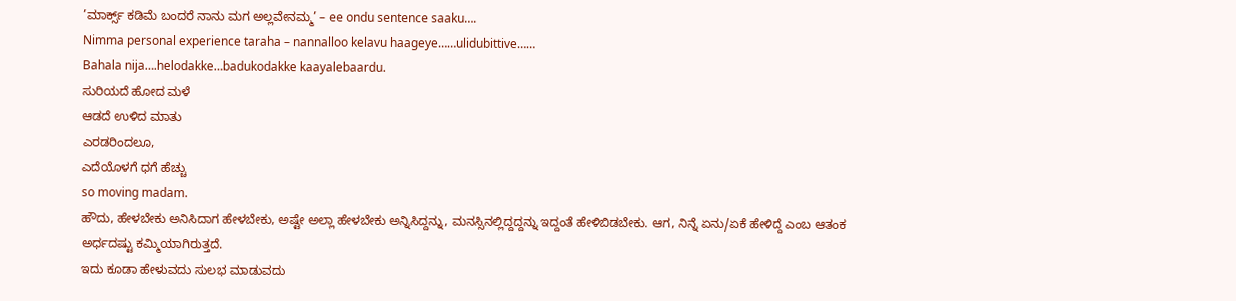’ಮಾರ್ಕ್ಸ್ ಕಡಿಮೆ ಬಂದರೆ ನಾನು ಮಗ ಅಲ್ಲವೇನಮ್ಮ’ – ee ondu sentence saaku….
Nimma personal experience taraha – nannalloo kelavu haageye……ulidubittive……
Bahala nija….helodakke…badukodakke kaayalebaardu.
ಸುರಿಯದೆ ಹೋದ ಮಳೆ
ಆಡದೆ ಉಳಿದ ಮಾತು
ಎರಡರಿಂದಲೂ,
ಎದೆಯೊಳಗೆ ಧಗೆ ಹೆಚ್ಚು
so moving madam.
ಹೌದು, ಹೇಳಬೇಕು ಅನಿಸಿದಾಗ ಹೇಳಬೇಕು, ಅಷ್ಟೇ ಅಲ್ಲಾ ಹೇಳಬೇಕು ಅನ್ನಿಸಿದ್ದನ್ನು, ಮನಸ್ಸಿನಲ್ಲಿದ್ದದ್ದನ್ನು ಇದ್ದಂತೆ ಹೇಳಿಬಿಡಬೇಕು. ಆಗ, ನಿನ್ನೆ ಏನು/ಏಕೆ ಹೇಳಿದ್ದೆ ಎಂಬ ಆತಂಕ ಅರ್ಧದಷ್ಟು ಕಮ್ಮಿಯಾಗಿರುತ್ತದೆ.
ಇದು ಕೂಡಾ ಹೇಳುವದು ಸುಲಭ ಮಾಡುವದು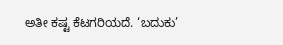ಅತೀ ಕಷ್ಟ ಕೆಟಗರಿಯದೆ. ‘ಬದುಕು’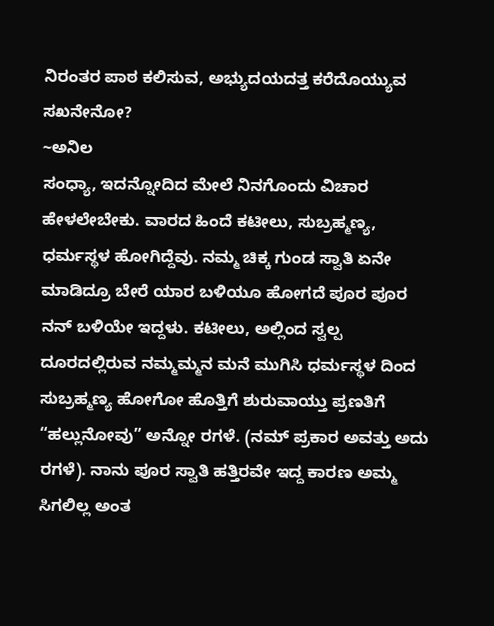ನಿರಂತರ ಪಾಠ ಕಲಿಸುವ, ಅಭ್ಯುದಯದತ್ತ ಕರೆದೊಯ್ಯುವ ಸಖನೇನೋ?
~ಅನಿಲ
ಸಂಧ್ಯಾ, ಇದನ್ನೋದಿದ ಮೇಲೆ ನಿನಗೊಂದು ವಿಚಾರ ಹೇಳಲೇಬೇಕು. ವಾರದ ಹಿಂದೆ ಕಟೀಲು, ಸುಬ್ರಹ್ಮಣ್ಯ, ಧರ್ಮಸ್ಥಳ ಹೋಗಿದ್ದೆವು. ನಮ್ಮ ಚಿಕ್ಕ ಗುಂಡ ಸ್ವಾತಿ ಏನೇ ಮಾಡಿದ್ರೂ ಬೇರೆ ಯಾರ ಬಳಿಯೂ ಹೋಗದೆ ಪೂರ ಪೂರ ನನ್ ಬಳಿಯೇ ಇದ್ದಳು. ಕಟೀಲು, ಅಲ್ಲಿಂದ ಸ್ವಲ್ಪ ದೂರದಲ್ಲಿರುವ ನಮ್ಮಮ್ಮನ ಮನೆ ಮುಗಿಸಿ ಧರ್ಮಸ್ಥಳ ದಿಂದ ಸುಬ್ರಹ್ಮಣ್ಯ ಹೋಗೋ ಹೊತ್ತಿಗೆ ಶುರುವಾಯ್ತು ಪ್ರಣತಿಗೆ “ಹಲ್ಲುನೋವು” ಅನ್ನೋ ರಗಳೆ. (ನಮ್ ಪ್ರಕಾರ ಅವತ್ತು ಅದು ರಗಳೆ). ನಾನು ಪೂರ ಸ್ವಾತಿ ಹತ್ತಿರವೇ ಇದ್ದ ಕಾರಣ ಅಮ್ಮ ಸಿಗಲಿಲ್ಲ ಅಂತ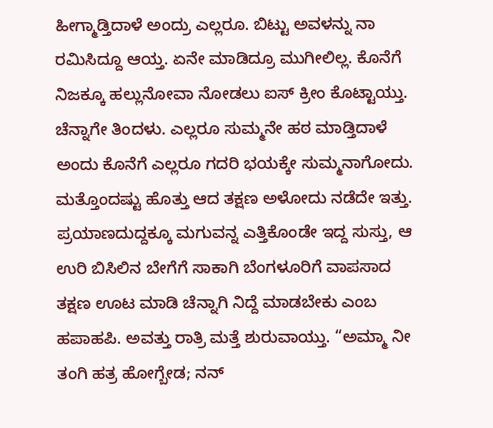ಹೀಗ್ಮಾಡ್ತಿದಾಳೆ ಅಂದ್ರು ಎಲ್ಲರೂ. ಬಿಟ್ಟು ಅವಳನ್ನು ನಾ ರಮಿಸಿದ್ದೂ ಆಯ್ತ. ಏನೇ ಮಾಡಿದ್ರೂ ಮುಗೀಲಿಲ್ಲ. ಕೊನೆಗೆ ನಿಜಕ್ಕೂ ಹಲ್ಲುನೋವಾ ನೋಡಲು ಐಸ್ ಕ್ರೀಂ ಕೊಟ್ಟಾಯ್ತು. ಚೆನ್ನಾಗೇ ತಿಂದಳು. ಎಲ್ಲರೂ ಸುಮ್ಮನೇ ಹಠ ಮಾಡ್ತಿದಾಳೆ ಅಂದು ಕೊನೆಗೆ ಎಲ್ಲರೂ ಗದರಿ ಭಯಕ್ಕೇ ಸುಮ್ಮನಾಗೋದು. ಮತ್ತೊಂದಷ್ಟು ಹೊತ್ತು ಆದ ತಕ್ಷಣ ಅಳೋದು ನಡೆದೇ ಇತ್ತು. ಪ್ರಯಾಣದುದ್ದಕ್ಕೂ ಮಗುವನ್ನ ಎತ್ತಿಕೊಂಡೇ ಇದ್ದ ಸುಸ್ತು, ಆ ಉರಿ ಬಿಸಿಲಿನ ಬೇಗೆಗೆ ಸಾಕಾಗಿ ಬೆಂಗಳೂರಿಗೆ ವಾಪಸಾದ ತಕ್ಷಣ ಊಟ ಮಾಡಿ ಚೆನ್ನಾಗಿ ನಿದ್ದೆ ಮಾಡಬೇಕು ಎಂಬ ಹಪಾಹಪಿ. ಅವತ್ತು ರಾತ್ರಿ ಮತ್ತೆ ಶುರುವಾಯ್ತು. “ಅಮ್ಮಾ ನೀ ತಂಗಿ ಹತ್ರ ಹೋಗ್ಬೇಡ; ನನ್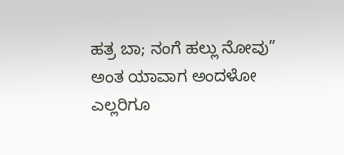ಹತ್ರ ಬಾ; ನಂಗೆ ಹಲ್ಲು ನೋವು” ಅಂತ ಯಾವಾಗ ಅಂದಳೋ ಎಲ್ಲರಿಗೂ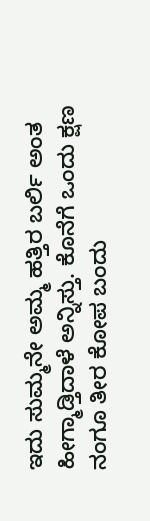ಇದು ಸುಮ್ಮನೇ ಅಮ್ಮ ಹತ್ತಿರ ಬರ್ಲಿ ಅಂತ ಹೀಗ್ಮಾಡ್ತಿದಾಳೆ ಅನ್ನಿಸ್ತು. ಕೊನೆಗೆ ಒಂದು ಕ್ಷಣ ನಂಗೂ ತೀರ ಕೋಪ ಬಂದು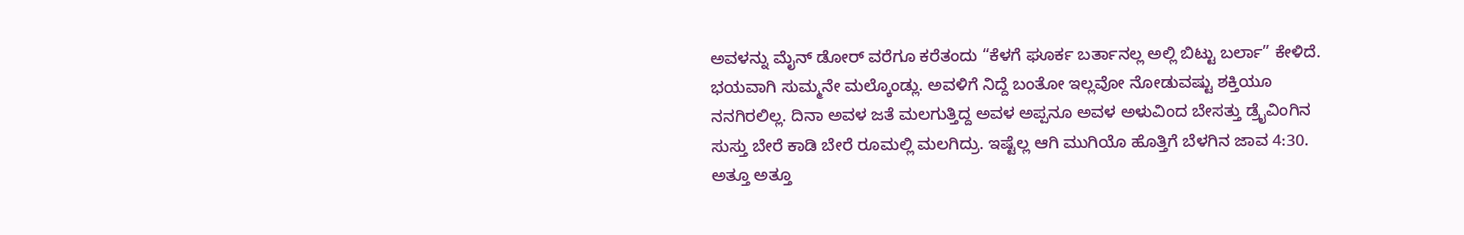ಅವಳನ್ನು ಮೈನ್ ಡೋರ್ ವರೆಗೂ ಕರೆತಂದು “ಕೆಳಗೆ ಘೂರ್ಕ ಬರ್ತಾನಲ್ಲ ಅಲ್ಲಿ ಬಿಟ್ಟು ಬರ್ಲಾ” ಕೇಳಿದೆ. ಭಯವಾಗಿ ಸುಮ್ಮನೇ ಮಲ್ಕೊಂಡ್ಲು. ಅವಳಿಗೆ ನಿದ್ದೆ ಬಂತೋ ಇಲ್ಲವೋ ನೋಡುವಷ್ಟು ಶಕ್ತಿಯೂ ನನಗಿರಲಿಲ್ಲ. ದಿನಾ ಅವಳ ಜತೆ ಮಲಗುತ್ತಿದ್ದ ಅವಳ ಅಪ್ಪನೂ ಅವಳ ಅಳುವಿಂದ ಬೇಸತ್ತು ಡ್ರೈವಿಂಗಿನ ಸುಸ್ತು ಬೇರೆ ಕಾಡಿ ಬೇರೆ ರೂಮಲ್ಲಿ ಮಲಗಿದ್ರು. ಇಷ್ಟೆಲ್ಲ ಆಗಿ ಮುಗಿಯೊ ಹೊತ್ತಿಗೆ ಬೆಳಗಿನ ಜಾವ 4:30. ಅತ್ತೂ ಅತ್ತೂ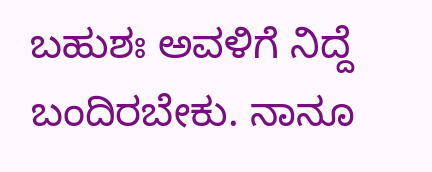ಬಹುಶಃ ಅವಳಿಗೆ ನಿದ್ದೆ ಬಂದಿರಬೇಕು. ನಾನೂ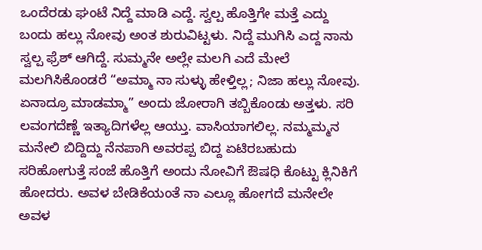ಒಂದೆರಡು ಘಂಟೆ ನಿದ್ದೆ ಮಾಡಿ ಎದ್ದೆ. ಸ್ವಲ್ಪ ಹೊತ್ತಿಗೇ ಮತ್ತೆ ಎದ್ದು ಬಂದು ಹಲ್ಲು ನೋವು ಅಂತ ಶುರುವಿಟ್ಟಳು. ನಿದ್ದೆ ಮುಗಿಸಿ ಎದ್ದ ನಾನು ಸ್ವಲ್ಪ ಫ್ರೆಶ್ ಆಗಿದ್ದೆ. ಸುಮ್ಮನೇ ಅಲ್ಲೇ ಮಲಗಿ ಎದೆ ಮೇಲೆ ಮಲಗಿಸಿಕೊಂಡರೆ “ಅಮ್ಮಾ ನಾ ಸುಳ್ಳು ಹೇಳ್ತಿಲ್ಲ; ನಿಜಾ ಹಲ್ಲು ನೋವು. ಏನಾದ್ರೂ ಮಾಡಮ್ಮಾ” ಅಂದು ಜೋರಾಗಿ ತಬ್ಬಿಕೊಂಡು ಅತ್ತಳು. ಸರಿ ಲವಂಗದೆಣ್ಣೆ ಇತ್ಯಾದಿಗಳೆಲ್ಲ ಆಯ್ತು. ವಾಸಿಯಾಗಲಿಲ್ಲ. ನಮ್ಮಮ್ಮನ ಮನೇಲಿ ಬಿದ್ದಿದ್ದು ನೆನಪಾಗಿ ಅವರಪ್ಪ ಬಿದ್ದ ಏಟಿರಬಹುದು ಸರಿಹೋಗುತ್ತೆ ಸಂಜೆ ಹೊತ್ತಿಗೆ ಅಂದು ನೋವಿಗೆ ಔಷಧಿ ಕೊಟ್ಟು ಕ್ಲಿನಿಕಿಗೆ ಹೋದರು. ಅವಳ ಬೇಡಿಕೆಯಂತೆ ನಾ ಎಲ್ಲೂ ಹೋಗದೆ ಮನೇಲೇ ಅವಳ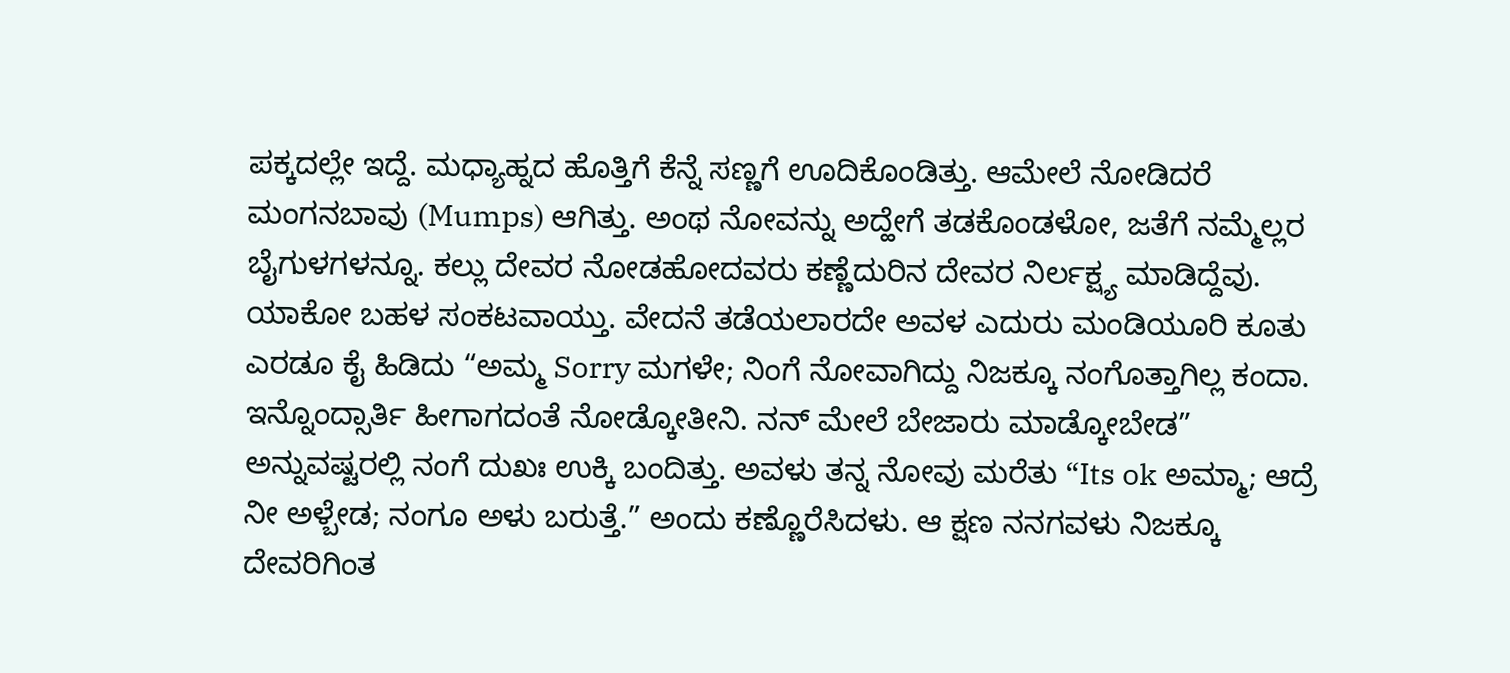ಪಕ್ಕದಲ್ಲೇ ಇದ್ದೆ. ಮಧ್ಯಾಹ್ನದ ಹೊತ್ತಿಗೆ ಕೆನ್ನೆ ಸಣ್ಣಗೆ ಊದಿಕೊಂಡಿತ್ತು. ಆಮೇಲೆ ನೋಡಿದರೆ ಮಂಗನಬಾವು (Mumps) ಆಗಿತ್ತು. ಅಂಥ ನೋವನ್ನು ಅದ್ಹೇಗೆ ತಡಕೊಂಡಳೋ, ಜತೆಗೆ ನಮ್ಮೆಲ್ಲರ ಬೈಗುಳಗಳನ್ನೂ. ಕಲ್ಲು ದೇವರ ನೋಡಹೋದವರು ಕಣ್ಣೆದುರಿನ ದೇವರ ನಿರ್ಲಕ್ಷ್ಯ ಮಾಡಿದ್ದೆವು. ಯಾಕೋ ಬಹಳ ಸಂಕಟವಾಯ್ತು. ವೇದನೆ ತಡೆಯಲಾರದೇ ಅವಳ ಎದುರು ಮಂಡಿಯೂರಿ ಕೂತು ಎರಡೂ ಕೈ ಹಿಡಿದು “ಅಮ್ಮ Sorry ಮಗಳೇ; ನಿಂಗೆ ನೋವಾಗಿದ್ದು ನಿಜಕ್ಕೂ ನಂಗೊತ್ತಾಗಿಲ್ಲ ಕಂದಾ. ಇನ್ನೊಂದ್ಸಾರ್ತಿ ಹೀಗಾಗದಂತೆ ನೋಡ್ಕೋತೀನಿ. ನನ್ ಮೇಲೆ ಬೇಜಾರು ಮಾಡ್ಕೋಬೇಡ” ಅನ್ನುವಷ್ಟರಲ್ಲಿ ನಂಗೆ ದುಖಃ ಉಕ್ಕಿ ಬಂದಿತ್ತು. ಅವಳು ತನ್ನ ನೋವು ಮರೆತು “Its ok ಅಮ್ಮಾ; ಆದ್ರೆ ನೀ ಅಳ್ಬೇಡ; ನಂಗೂ ಅಳು ಬರುತ್ತೆ.” ಅಂದು ಕಣ್ಣೊರೆಸಿದಳು. ಆ ಕ್ಷಣ ನನಗವಳು ನಿಜಕ್ಕೂ ದೇವರಿಗಿಂತ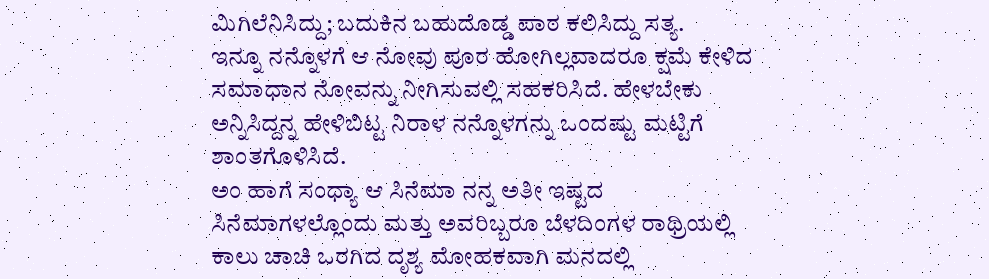ಮಿಗಿಲೆನಿಸಿದ್ದು; ಬದುಕಿನ ಬಹುದೊಡ್ಡ ಪಾಠ ಕಲಿಸಿದ್ದು ಸತ್ಯ.
ಇನ್ನೂ ನನ್ನೊಳಗೆ ಆ ನೋವು ಪೂರ ಹೋಗಿಲ್ಲವಾದರೂ ಕ್ಷಮೆ ಕೇಳಿದ ಸಮಾಧಾನ ನೋವನ್ನು ನೀಗಿಸುವಲ್ಲಿ ಸಹಕರಿಸಿದೆ. ಹೇಳಬೇಕು ಅನ್ನಿಸಿದ್ದನ್ನ ಹೇಳಿಬಿಟ್ಟ ನಿರಾಳ ನನ್ನೊಳಗನ್ನು ಒಂದಷ್ಟು ಮಟ್ಟಿಗೆ ಶಾಂತಗೊಳಿಸಿದೆ.
ಅಂ ಹಾಗೆ ಸಂಧ್ಯಾ ಆ ಸಿನೆಮಾ ನನ್ನ ಅತೀ ಇಷ್ಟದ ಸಿನೆಮಾಗಳಲ್ಲೊಂದು ಮತ್ತು ಅವರಿಬ್ಬರೂ ಬೆಳದಿಂಗಳ ರಾಥ್ರಿಯಲ್ಲಿ ಕಾಲು ಚಾಚಿ ಒರಗಿದ ದೃಶ್ಯ ಮೋಹಕವಾಗಿ ಮನದಲ್ಲಿ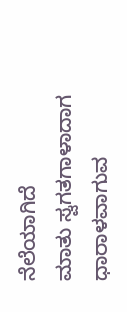ನೆಲೆಯಾಗಿದೆ
ಮಾತು ಸ್ವಗತಗಾಳಾದಾಗ ಧಾರಾಳವಾಗುವ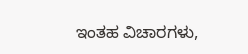ಇಂತಹ ವಿಚಾರಗಳು,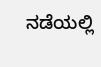ನಡೆಯಲ್ಲಿ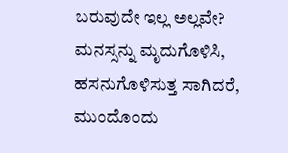ಬರುವುದೇ ಇಲ್ಲ ಅಲ್ಲವೇ? ಮನಸ್ಸನ್ನು ಮೃದುಗೊಳಿಸಿ, ಹಸನುಗೊಳಿಸುತ್ತ ಸಾಗಿದರೆ, ಮುಂದೊಂದು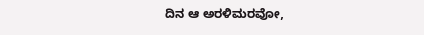ದಿನ ಆ ಅರಳಿಮರವೋ,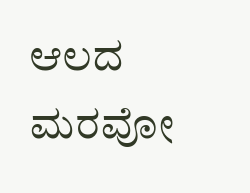ಆಲದ ಮರವೋ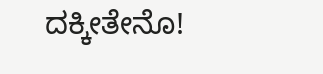ದಕ್ಕೀತೇನೊ!